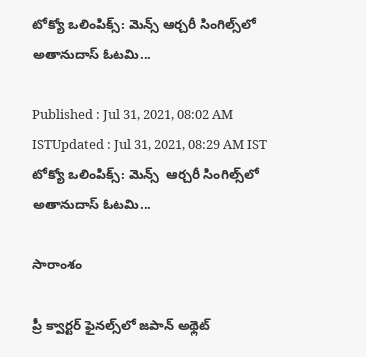టోక్యో ఒలింపిక్స్: మెన్స్ ఆర్చరీ సింగిల్స్‌లో అతానుదాస్ ఓటమి...

Published : Jul 31, 2021, 08:02 AM ISTUpdated : Jul 31, 2021, 08:29 AM IST
టోక్యో ఒలింపిక్స్: మెన్స్  ఆర్చరీ సింగిల్స్‌లో అతానుదాస్ ఓటమి...

సారాంశం

ప్రీ క్వార్టర్ ఫైనల్స్‌లో జపాన్‌ అథ్లెట్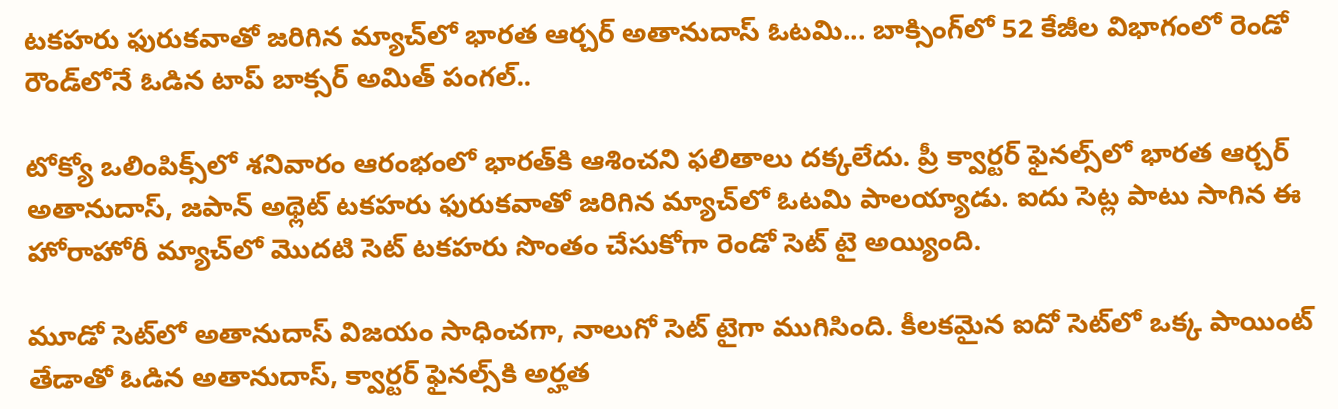టకహరు ఫురుకవాతో జరిగిన మ్యాచ్‌లో భారత ఆర్చర్ అతానుదాస్ ఓటమి... బాక్సింగ్‌లో 52 కేజీల విభాగంలో రెండో రౌండ్‌లోనే ఓడిన టాప్ బాక్సర్ అమిత్ పంగల్..

టోక్యో ఒలింపిక్స్‌లో శనివారం ఆరంభంలో భారత్‌కి ఆశించని ఫలితాలు దక్కలేదు. ప్రీ క్వార్టర్ ఫైనల్స్‌లో భారత ఆర్చర్ అతానుదాస్, జపాన్‌ అథ్లెట్ టకహరు ఫురుకవాతో జరిగిన మ్యాచ్‌లో ఓటమి పాలయ్యాడు. ఐదు సెట్ల పాటు సాగిన ఈ హోరాహోరీ మ్యాచ్‌లో మొదటి సెట్ టకహరు సొంతం చేసుకోగా రెండో సెట్ టై అయ్యింది.

మూడో సెట్‌లో అతానుదాస్ విజయం సాధించగా, నాలుగో సెట్ టై‌గా ముగిసింది. కీలకమైన ఐదో సెట్‌లో ఒక్క పాయింట్ తేడాతో ఓడిన అతానుదాస్, క్వార్టర్ ఫైనల్స్‌కి అర్హత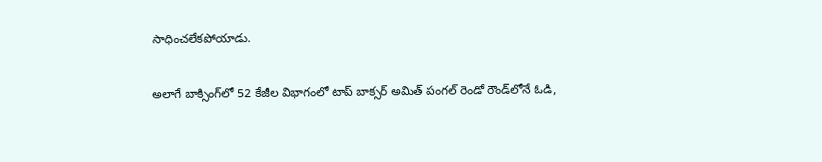సాధించలేకపోయాడు.

అలాగే బాక్సింగ్‌లో 52 కేజీల విభాగంలో టాప్ బాక్సర్ అమిత్ పంగల్ రెండో రౌండ్‌లోనే ఓడి,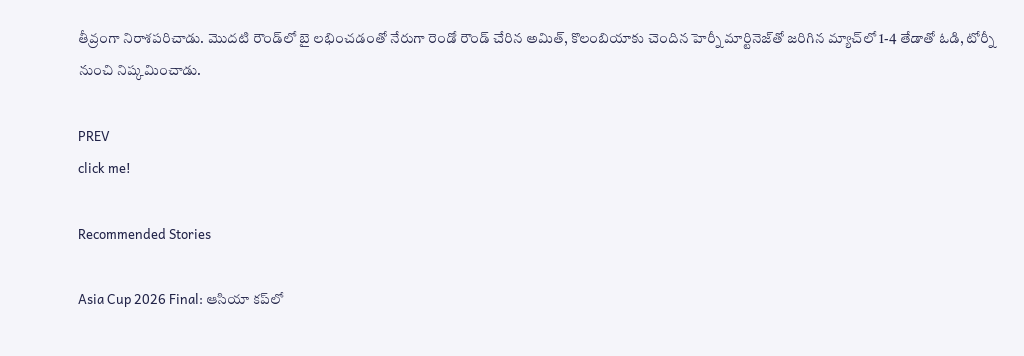తీవ్రంగా నిరాశపరిచాడు. మొదటి రౌండ్‌లో బై లభించడంతో నేరుగా రెండో రౌండ్ చేరిన అమిత్, కొలంబియాకు చెందిన హెర్నీ మార్టినెజ్‌తో జరిగిన మ్యాచ్‌లో 1-4 తేడాతో ఓడి, టోర్నీ నుంచి నిష్కమించాడు.

PREV
click me!

Recommended Stories

Asia Cup 2026 Final: ఆసియా కప్‌లో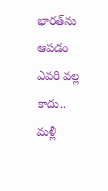భారత్‌ను ఆపడం ఎవరి వల్ల కాదు.. మళ్లీ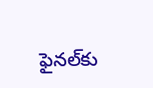ఫైనల్‌కు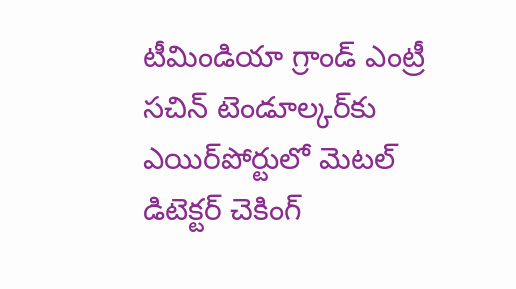టీమిండియా గ్రాండ్ ఎంట్రీ
స‌చిన్ టెండూల్క‌ర్‌కు ఎయిర్‌పోర్టులో మెట‌ల్ డిటెక్ట‌ర్ చెకింగ్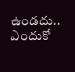ఉండదు.. ఎందుకో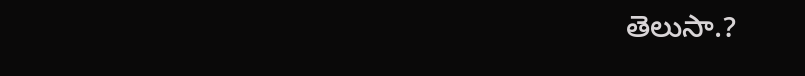తెలుసా.?